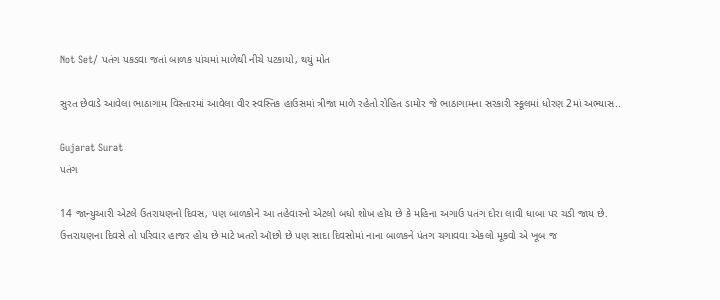Not Set/ પતંગ પકડવા જતાં બાળક પાંચમાં માળેથી નીચે પટકાયો, થયું મોત

સુરત છેવાડે આવેલા ભાઠાગામ વિસ્તારમાં આવેલા વીર સ્વસ્તિક હાઉસમાં ત્રીજા માળે રહેતો રોહિત ડામોર જે ભાઠાગામના સરકારી સ્કૂલમાં ધોરણ 2માં અભ્યાસ..

Gujarat Surat
પતંગ

14 જાન્યુઆરી એટલે ઉતરાયણનો દિવસ, પણ બાળકોને આ તહેવારનો એટલો બધો શોખ હોય છે કે મહિના અગાઉ પતંગ દોરા લાવી ધાબા પર ચડી જાય છે. ઉત્તરાયણના દિવસે તો પરિવાર હાજર હોય છે માટે ખતરો ઑછો છે પણ સાદા દિવસોમાં નાના બાળકને પંતગ ચગાવવા એકલો મૂકવો એ ખૂબ જ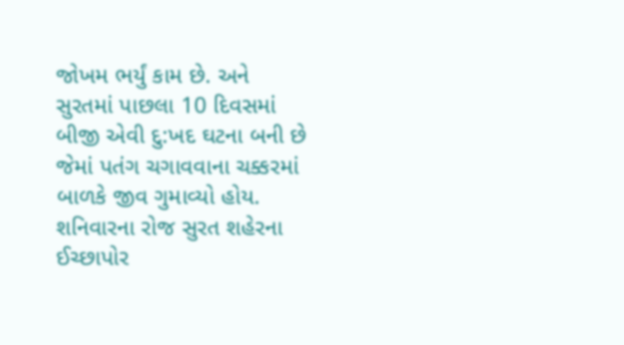જોખમ ભર્યું કામ છે. અને સુરતમાં પાછલા 10 દિવસમાં બીજી એવી દુ:ખદ ઘટના બની છે જેમાં પતંગ ચગાવવાના ચક્કરમાં બાળકે જીવ ગુમાવ્યો હોય. શનિવારના રોજ સુરત શહેરના ઈચ્છાપોર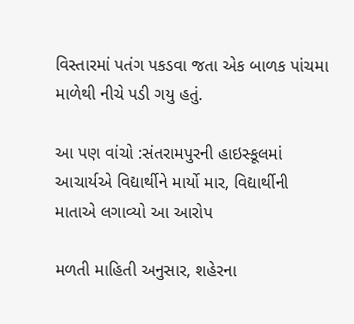વિસ્તારમાં પતંગ પકડવા જતા એક બાળક પાંચમા માળેથી નીચે પડી ગયુ હતું.

આ પણ વાંચો :સંતરામપુરની હાઇસ્કૂલમાં આચાર્યએ વિદ્યાર્થીને માર્યો માર, વિદ્યાર્થીની માતાએ લગાવ્યો આ આરોપ

મળતી માહિતી અનુસાર, શહેરના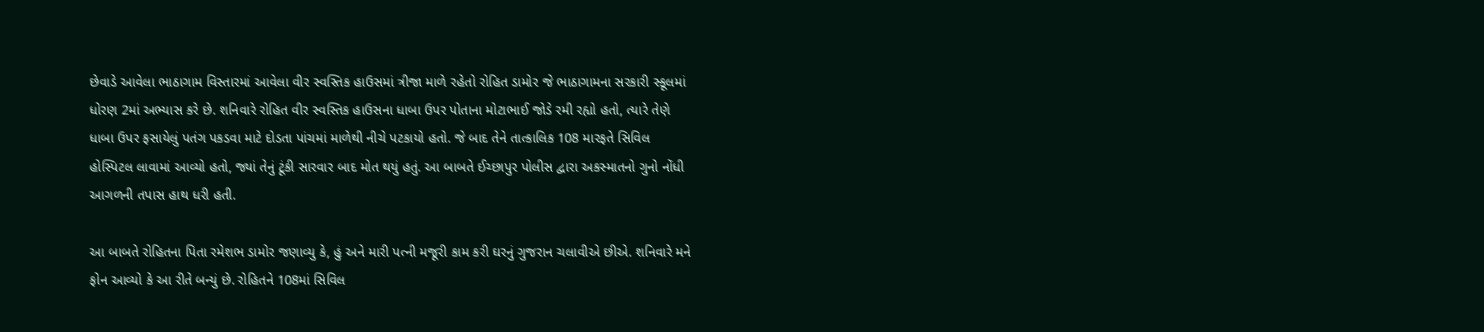છેવાડે આવેલા ભાઠાગામ વિસ્તારમાં આવેલા વીર સ્વસ્તિક હાઉસમાં ત્રીજા માળે રહેતો રોહિત ડામોર જે ભાઠાગામના સરકારી સ્કૂલમાં ધોરણ 2માં અભ્યાસ કરે છે. શનિવારે રોહિત વીર સ્વસ્તિક હાઉસના ધાબા ઉપર પોતાના મોટાભાઈ જોડે રમી રહ્યો હતો, ત્યારે તેણે ધાબા ઉપર ફસાયેલું પતંગ પકડવા માટે દોડતા પાંચમાં માળેથી નીચે પટકાયો હતો. જે બાદ તેને તાત્કાલિક 108 મારફતે સિવિલ હોસ્પિટલ લાવામાં આવ્યો હતો, જ્યાં તેનું ટૂંકી સારવાર બાદ મોત થયું હતું. આ બાબતે ઈચ્છાપુર પોલીસ દ્વારા અકસ્માતનો ગુનો નોંધી આગળની તપાસ હાથ ધરી હતી.

આ બાબતે રોહિતના પિતા રમેશભ ડામોર જણાવ્યુ કે, હું અને મારી પત્ની મજૂરી કામ કરી ઘરનું ગુજરાન ચલાવીએ છીએ. શનિવારે મને ફોન આવ્યો કે આ રીતે બન્યું છે. રોહિતને 108માં સિવિલ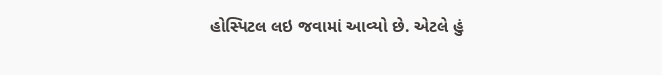હોસ્પિટલ લઇ જવામાં આવ્યો છે. એટલે હું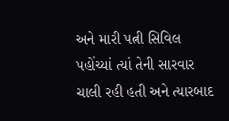અને મારી પત્ની સિવિલ પહોંચ્યાં ત્યાં તેની સારવાર ચાલી રહી હતી અને ત્યારબાદ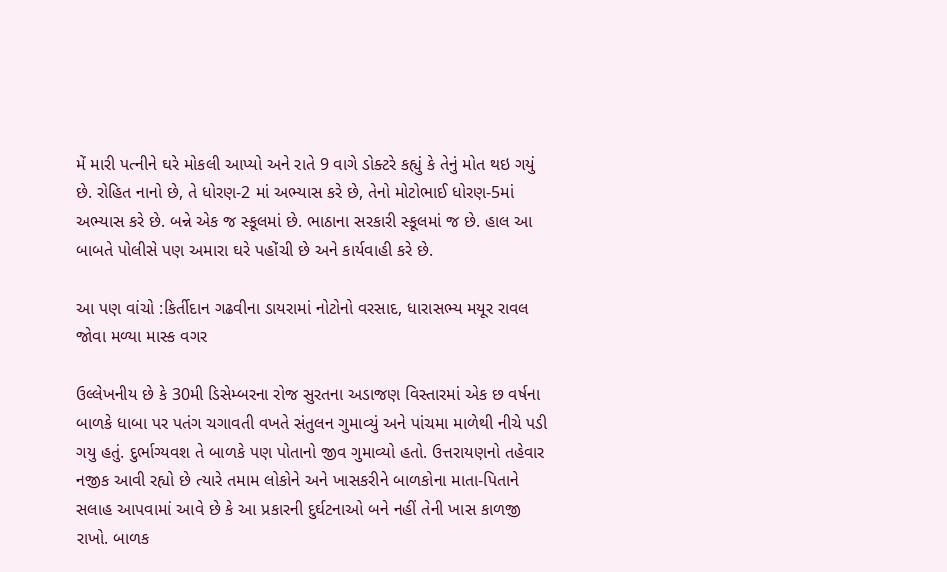મેં મારી પત્નીને ઘરે મોકલી આપ્યો અને રાતે 9 વાગે ડોક્ટરે કહ્યું કે તેનું મોત થઇ ગયું છે. રોહિત નાનો છે, તે ધોરણ-2 માં અભ્યાસ કરે છે, તેનો મોટોભાઈ ધોરણ-5માં અભ્યાસ કરે છે. બન્ને એક જ સ્કૂલમાં છે. ભાઠાના સરકારી સ્કૂલમાં જ છે. હાલ આ બાબતે પોલીસે પણ અમારા ઘરે પહોંચી છે અને કાર્યવાહી કરે છે.

આ પણ વાંચો :કિર્તીદાન ગઢવીના ડાયરામાં નોટોનો વરસાદ, ધારાસભ્ય મયૂર રાવલ જોવા મળ્યા માસ્ક વગર

ઉલ્લેખનીય છે કે 30મી ડિસેમ્બરના રોજ સુરતના અડાજણ વિસ્તારમાં એક છ વર્ષના બાળકે ધાબા પર પતંગ ચગાવતી વખતે સંતુલન ગુમાવ્યું અને પાંચમા માળેથી નીચે પડી ગયુ હતું. દુર્ભાગ્યવશ તે બાળકે પણ પોતાનો જીવ ગુમાવ્યો હતો. ઉત્તરાયણનો તહેવાર નજીક આવી રહ્યો છે ત્યારે તમામ લોકોને અને ખાસકરીને બાળકોના માતા-પિતાને સલાહ આપવામાં આવે છે કે આ પ્રકારની દુર્ઘટનાઓ બને નહીં તેની ખાસ કાળજી રાખો. બાળક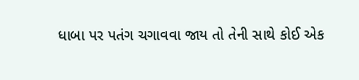ધાબા પર પતંગ ચગાવવા જાય તો તેની સાથે કોઈ એક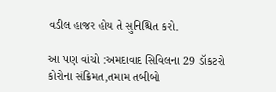વડીલ હાજર હોય તે સુનિશ્ચિત કરો.

આ પણ વાંચો :અમદાવાદ સિવિલના 29 ડૉકટરો કોરોના સંક્રિમત,તમામ તબીબો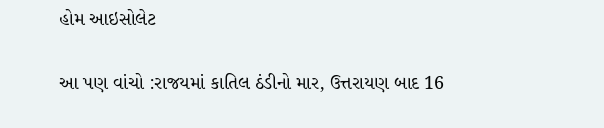હોમ આઇસોલેટ

આ પણ વાંચો :રાજયમાં કાતિલ ઠંડીનો માર, ઉત્તરાયણ બાદ 16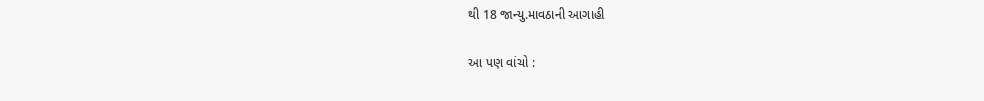થી 18 જાન્યુ.માવઠાની આગાહી

આ પણ વાંચો :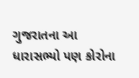ગુજરાતના આ ધારાસભ્યો પણ કોરોના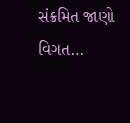સંક્રમિત જાણો વિગત…